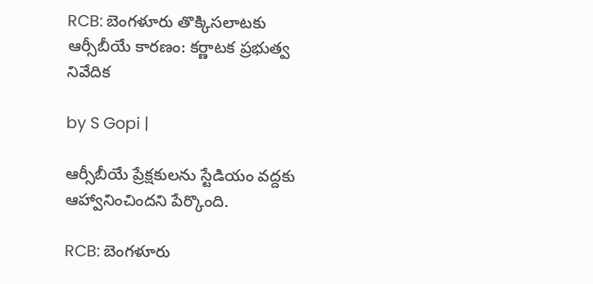RCB: బెంగళూరు తొక్కిసలాటకు ఆర్సీబీయే కారణం: కర్ణాటక ప్రభుత్వ నివేదిక

by S Gopi |

ఆర్సీబీయే ప్రేక్షకులను స్టేడియం వద్దకు ఆహ్వానించిందని పేర్కొంది.

RCB: బెంగళూరు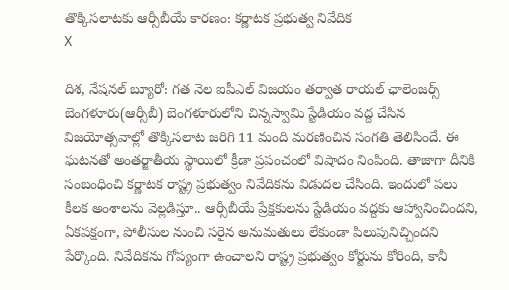తొక్కిసలాటకు ఆర్సీబీయే కారణం: కర్ణాటక ప్రభుత్వ నివేదిక
X

దిశ, నేషనల్ బ్యూరో: గత నెల ఐపీఎల్ విజయం తర్వాత రాయల్ ఛాలెంజర్స్ బెంగళూరు(ఆర్సీబీ) బెంగళూరులోని చిన్నస్వామి స్టేడియం వద్ద చేసిన విజయోత్సవాల్లో తొక్కిసలాట జరిగి 11 మంది మరణించిన సంగతి తెలిసిందే. ఈ ఘటనతో అంతర్జాతీయ స్థాయిలో క్రీడా ప్రపంచంలో విషాదం నింపింది. తాజాగా దీనికి సంబంధించి కర్ణాటక రాష్ట్ర ప్రభుత్వం నివేదికను విడుదల చేసింది. ఇందులో పలు కీలక అంశాలను వెల్లడిస్తూ.. ఆర్సీబీయే ప్రేక్షకులను స్టేడియం వద్దకు ఆహ్వానించిందని, ఏకపక్షంగా, పోలీసుల నుంచి సరైన అనుమతులు లేకుండా పిలుపునిచ్చిందని పేర్కొంది. నివేదికను గోప్యంగా ఉంచాలని రాష్ట్ర ప్రభుత్వం కోర్టును కోరింది, కానీ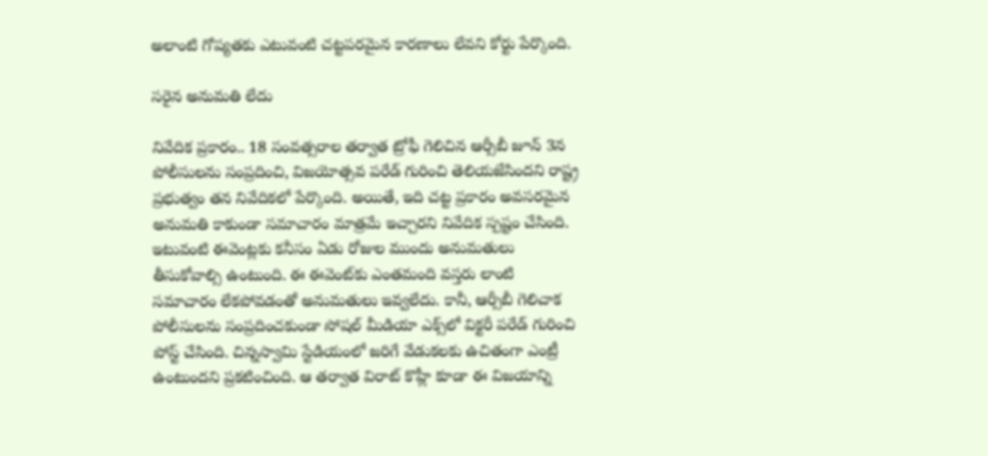అలాంటి గోప్యతకు ఎటువంటి చట్టపరమైన కారణాలు లేవని కోర్టు పేర్కొంది.

సరైన అనుమతి లేదు

నివేదిక ప్రకారం.. 18 సంవత్సరాల తర్వాత ట్రోఫీ గెలిచిన ఆర్సీబీ జూన్ 3న పోలీసులను సంప్రదించి, విజయోత్సవ పరేడ్ గురించి తెలియజేసిందని రాష్ట్ర ప్రభుత్వం తన నివేదికలో పేర్కొంది. అయితే, ఇది చట్ట ప్రకారం అవసరమైన అనుమతి కాకుండా సమాచారం మాత్రమే ఇచ్చారని నివేదిక స్పష్టం చేసింది. ఇటువంటి ఈవెంట్లకు కనీసం ఏడు రోజుల ముందు అనుమతులు తీసుకోవాల్సి ఉంటుంది. ఈ ఈవెంట్‌కు ఎంతమంది వస్తరు లాంటి సమాచారం లేకపోవడంతో అనుమతులు ఇవ్వలేదు. కానీ, ఆర్సీబీ గెలిచాక పోలీసులను సంప్రదించకుండా సోషల్ మీడియా ఎక్స్‌లో విక్టరీ పరేడ్ గురించి పోస్ట్ చేసింది. చిన్నస్వామి స్టేడియంలో జరిగే వేడుకలకు ఉచితంగా ఎంట్రీ ఉంటుందని ప్రకటించింది. ఆ తర్వాత విరాట్ కొహ్లీ కూడా ఈ విజయాన్ని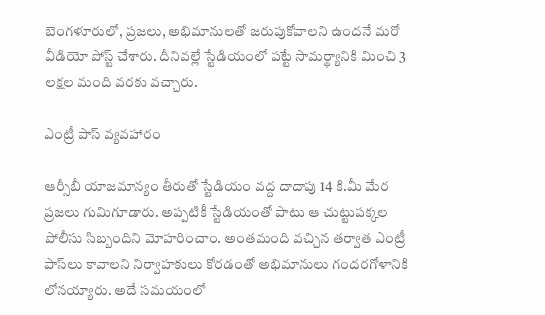బెంగళూరులో, ప్రజలు, అభిమానులతో జరుపుకోవాలని ఉందనే మరో వీడియో పోస్ట్ చేశారు. దీనివల్లే స్టేడియంలో పట్టే సామర్థ్యానికి మించి 3 లక్షల మంది వరకు వచ్చారు.

ఎంట్రీ పాస్ వ్యవహారం

ఆర్సీబీ యాజమాన్యం తీరుతో స్టేడియం వద్ద దాదాపు 14 కి.మీ మేర ప్రజలు గుమిగూడారు. అప్పటికీ స్టేడియంతో పాటు ఆ చుట్టుపక్కల పోలీసు సిబ్బందిని మోహరించాం. అంతమంది వచ్చిన తర్వాత ఎంట్రీ పాస్‌లు కావాలని నిర్వాహకులు కోరడంతో అభిమానులు గందరగోళానికి లోనయ్యారు. అదే సమయంలో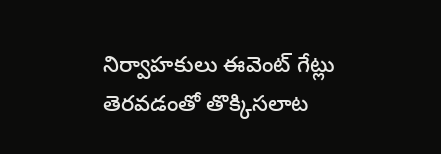నిర్వాహకులు ఈవెంట్ గేట్లు తెరవడంతో తొక్కిసలాట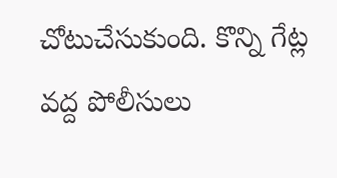చోటుచేసుకుంది. కొన్ని గేట్ల వద్ద పోలీసులు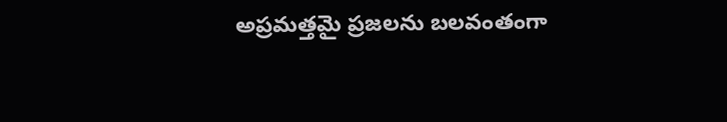అప్రమత్తమై ప్రజలను బలవంతంగా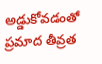అడ్డుకోవడంతో ప్రమాద తీవ్రత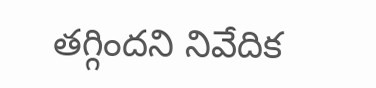తగ్గిందని నివేదిక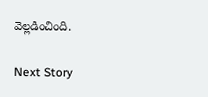వెల్లడించింది.

Next Story